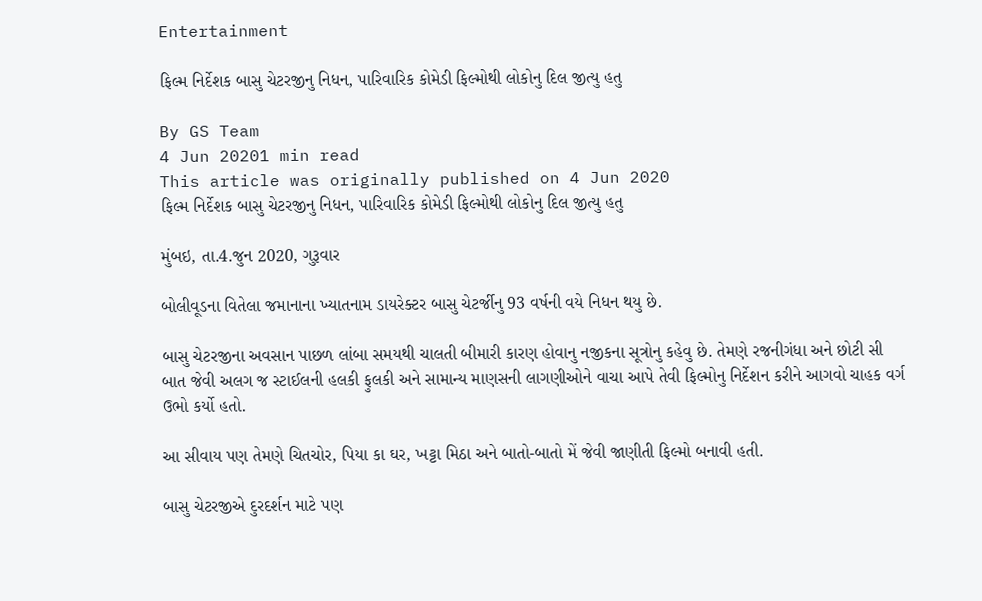Entertainment

ફિલ્મ નિર્દેશક બાસુ ચેટરજીનુ નિધન, પારિવારિક કોમેડી ફિલ્મોથી લોકોનુ દિલ જીત્યુ હતુ

By GS Team
4 Jun 20201 min read
This article was originally published on 4 Jun 2020
ફિલ્મ નિર્દેશક બાસુ ચેટરજીનુ નિધન, પારિવારિક કોમેડી ફિલ્મોથી લોકોનુ દિલ જીત્યુ હતુ

મુંબઇ, તા.4.જુન 2020, ગુરૂવાર

બોલીવૂડના વિતેલા જમાનાના ખ્યાતનામ ડાયરેક્ટર બાસુ ચેટર્જીનુ 93 વર્ષની વયે નિધન થયુ છે.

બાસુ ચેટરજીના અવસાન પાછળ લાંબા સમયથી ચાલતી બીમારી કારણ હોવાનુ નજીકના સૂત્રોનુ કહેવુ છે. તેમણે રજનીગંધા અને છોટી સી બાત જેવી અલગ જ સ્ટાઈલની હલકી ફુલકી અને સામાન્ય માણસની લાગણીઓને વાચા આપે તેવી ફિલ્મોનુ નિર્દેશન કરીને આગવો ચાહક વર્ગ ઉભો કર્યો હતો.

આ સીવાય પણ તેમણે ચિતચોર, પિયા કા ઘર, ખટ્ટા મિઠા અને બાતો-બાતો મેં જેવી જાણીતી ફિલ્મો બનાવી હતી.

બાસુ ચેટરજીએ દુરદર્શન માટે પણ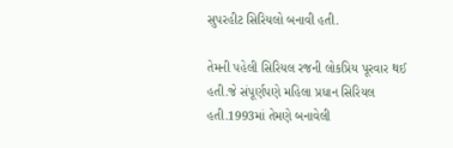સુપરહીટ સિરિયલો બનાવી હતી.

તેમની પહેલી સિરિયલ રજની લોકપ્રિય પૂરવાર થઈ હતી.જે સંપૂર્ણપણે મહિલા પ્રધાન સિરિયલ હતી.1993માં તેમણે બનાવેલી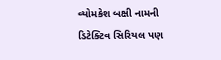વ્યોમકેશ બક્ષી નામની ડિટેક્ટિવ સિરિયલ પણ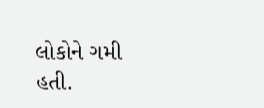લોકોને ગમી હતી.